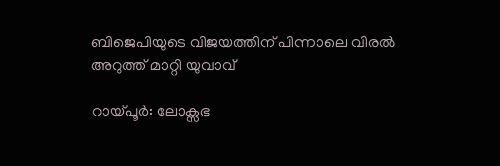ബിജെപിയുടെ വിജയത്തിന് പിന്നാലെ വിരൽ അറുത്ത് മാറ്റി യുവാവ്

റായ്പൂർ: ലോക്സഭ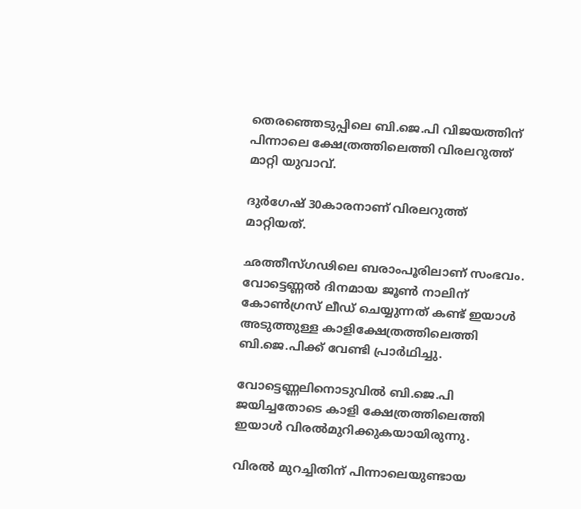തെരഞ്ഞെടുപ്പിലെ ബി.ജെ.പി വിജയത്തിന് പിന്നാലെ ക്ഷേത്രത്തിലെത്തി വിരലറുത്ത് മാറ്റി യുവാവ്.

ദുർഗേഷ് 30കാരനാണ് വിരലറുത്ത് മാറ്റിയത്.

ഛത്തീസ്ഗഢിലെ ബരാംപൂരിലാണ് സംഭവം. വോട്ടെണ്ണല്‍ ദിനമായ ജൂണ്‍ നാലിന് കോണ്‍ഗ്രസ് ലീഡ് ചെയ്യുന്നത് കണ്ട് ഇയാള്‍ അടുത്തുള്ള കാളിക്ഷേത്രത്തിലെത്തി ബി.ജെ.പിക്ക് വേണ്ടി പ്രാർഥിച്ചു.

വോട്ടെണ്ണലിനൊടുവില്‍ ബി.ജെ.പി ജയിച്ചതോടെ കാളി ക്ഷേത്രത്തിലെത്തി ഇയാള്‍ വിരല്‍മുറിക്കുകയായിരുന്നു.

വിരല്‍ മുറച്ചിതിന് പിന്നാലെയുണ്ടായ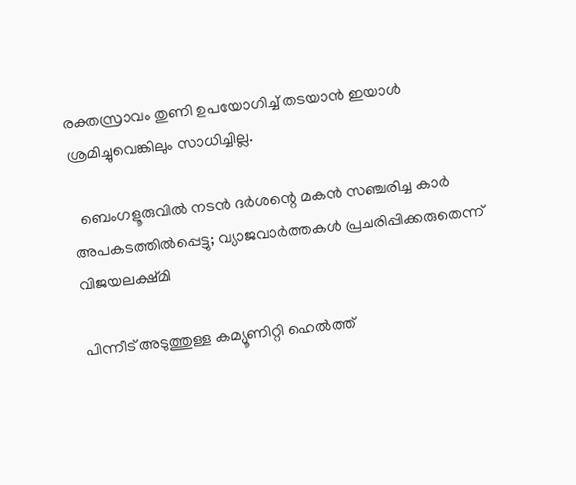രക്തസ്രാവം തുണി ഉപയോഗിച്ച്‌ തടയാൻ ഇയാള്‍ ശ്രമിച്ചുവെങ്കിലും സാധിച്ചില്ല.

  ബെംഗളൂരുവിൽ നടൻ ദർശന്റെ മകൻ സഞ്ചരിച്ച കാർ അപകടത്തിൽപ്പെട്ടു; വ്യാജവാർത്തകൾ പ്രചരിപ്പിക്കരുതെന്ന് വിജയലക്ഷ്മി

പിന്നീട് അടുത്തുള്ള കമ്യൂണിറ്റി ഹെല്‍ത്ത്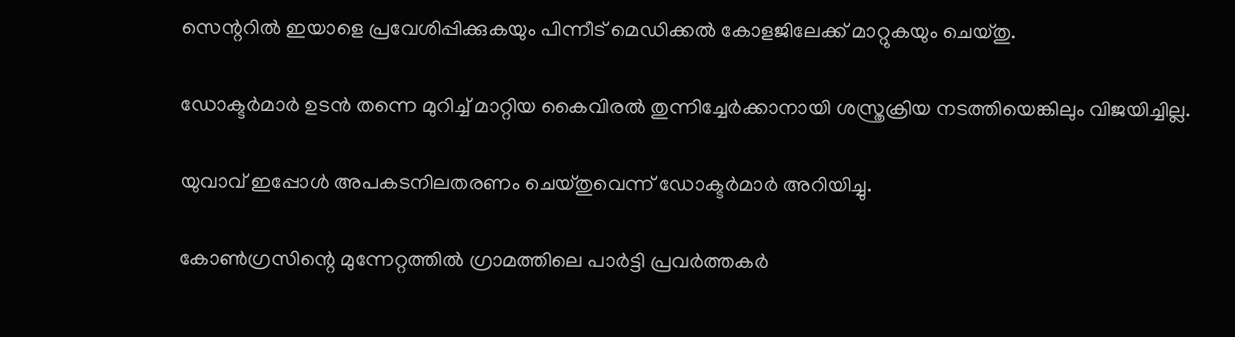സെന്ററില്‍ ഇയാളെ പ്രവേശിപ്പിക്കുകയും പിന്നീട് മെഡിക്കല്‍ കോളജിലേക്ക് മാറ്റുകയും ചെയ്തു.

ഡോക്ടർമാർ ഉടൻ തന്നെ മുറിച്ച്‌ മാറ്റിയ കൈവിരല്‍ തുന്നിച്ചേർക്കാനായി ശസ്ത്രക്രിയ നടത്തിയെങ്കിലും വിജയിച്ചില്ല.

യുവാവ് ഇപ്പോള്‍ അപകടനിലതരണം ചെയ്തുവെന്ന് ഡോക്ടർമാർ അറിയിച്ചു.

കോണ്‍ഗ്രസിന്റെ മുന്നേറ്റത്തില്‍ ഗ്രാമത്തിലെ പാർട്ടി പ്രവർത്തകർ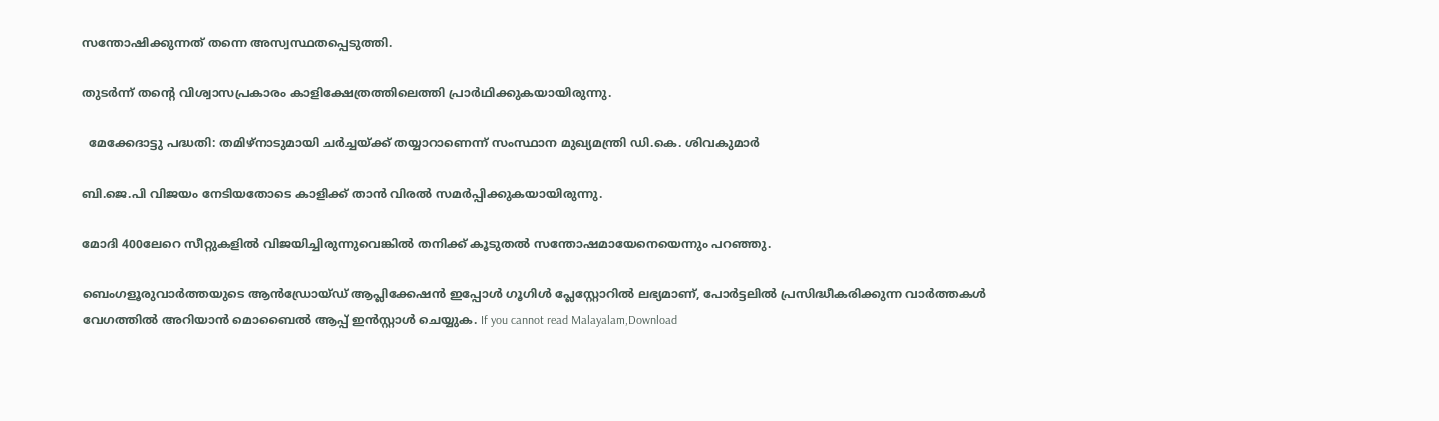സന്തോഷിക്കുന്നത് തന്നെ അസ്വസ്ഥതപ്പെടുത്തി.

തുടർന്ന് തന്റെ വിശ്വാസപ്രകാരം കാളിക്ഷേത്രത്തിലെത്തി പ്രാർഥിക്കുകയായിരുന്നു.

  മേക്കേദാട്ടു പദ്ധതി: തമിഴ്‌നാടുമായി ചർച്ചയ്ക്ക് തയ്യാറാണെന്ന് സംസ്ഥാന മുഖ്യമന്ത്രി ഡി.കെ. ശിവകുമാർ

ബി.ജെ.പി വിജയം നേടിയതോടെ കാളിക്ക് താൻ വിരല്‍ സമർപ്പിക്കുകയായിരുന്നു.

മോദി 400ലേറെ സീറ്റുകളില്‍ വിജയിച്ചിരുന്നുവെങ്കില്‍ തനിക്ക് കൂടുതല്‍ സന്തോഷമായേനെയെന്നും പറഞ്ഞു.

ബെംഗളൂരുവാർത്തയുടെ ആൻഡ്രോയ്ഡ് ആപ്ലിക്കേഷൻ ഇപ്പോൾ ഗൂഗിൾ പ്ലേസ്റ്റോറിൽ ലഭ്യമാണ്, പോർട്ടലിൽ പ്രസിദ്ധീകരിക്കുന്ന വാർത്തകൾ വേഗത്തിൽ അറിയാൻ മൊബൈൽ ആപ്പ് ഇൻസ്റ്റാൾ ചെയ്യുക. If you cannot read Malayalam,Download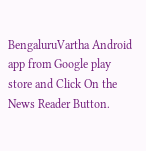BengaluruVartha Android app from Google play store and Click On the News Reader Button.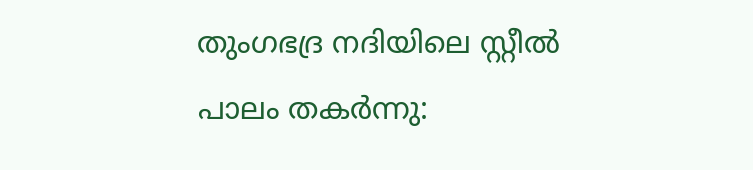തുംഗഭദ്ര നദിയിലെ സ്റ്റീൽ പാലം തകർന്നു: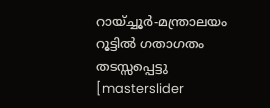റായ്ച്ചൂർ-മന്ത്രാലയം റൂട്ടിൽ ഗതാഗതം തടസ്സപ്പെട്ടു
[masterslider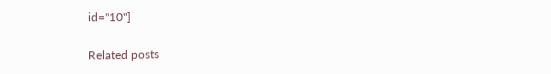id="10"]

Related posts